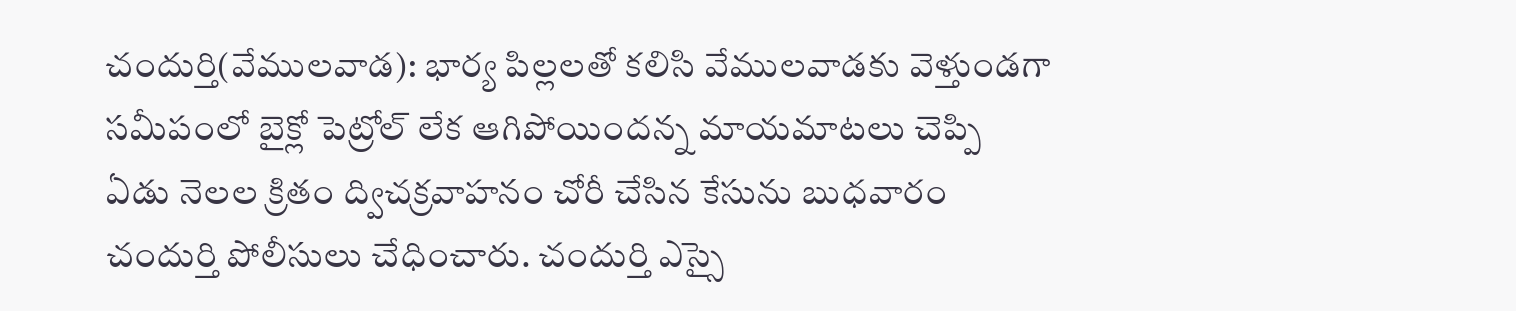చందుర్తి(వేములవాడ): భార్య పిల్లలతో కలిసి వేములవాడకు వెళ్తుండగా సమీపంలో బైక్లో పెట్రోల్ లేక ఆగిపోయిందన్న మాయమాటలు చెప్పి ఏడు నెలల క్రితం ద్విచక్రవాహనం చోరీ చేసిన కేసును బుధవారం చందుర్తి పోలీసులు చేధించారు. చందుర్తి ఎస్సై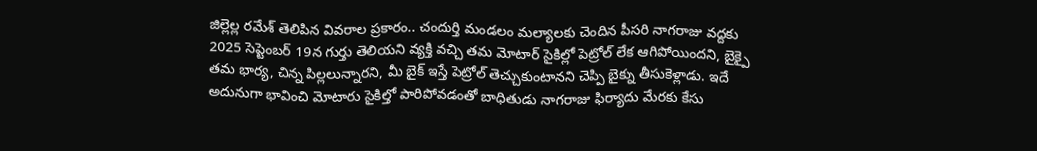జిల్లెల్ల రమేశ్ తెలిపిన వివరాల ప్రకారం.. చందుర్తి మండలం మల్యాలకు చెందిన పీసరి నాగరాజు వద్దకు 2025 సెప్టెంబర్ 19న గుర్తు తెలియని వ్యక్తి వచ్చి తమ మోటార్ సైకిల్లో పెట్రోల్ లేక ఆగిపోయిందని, బైక్పై తమ భార్య, చిన్న పిల్లలున్నారని, మీ బైక్ ఇస్తే పెట్రోల్ తెచ్చుకుంటానని చెప్పి బైక్ను తీసుకెళ్లాడు. ఇదే అదునుగా భావించి మోటారు సైకిల్తో పారిపోవడంతో బాధితుడు నాగరాజు ఫిర్యాదు మేరకు కేసు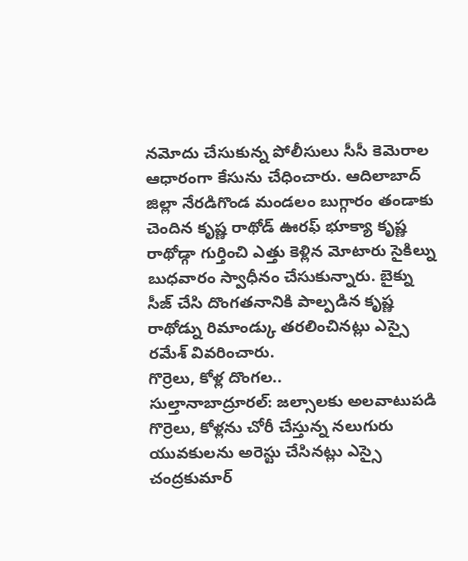నమోదు చేసుకున్న పోలీసులు సీసీ కెమెరాల ఆధారంగా కేసును చేధించారు. ఆదిలాబాద్ జిల్లా నేరడిగొండ మండలం బుగ్గారం తండాకు చెందిన కృష్ణ రాథోడ్ ఊరఫ్ భూక్యా కృష్ణ రాథోడ్గా గుర్తించి ఎత్తు కెళ్లిన మోటారు సైకిల్ను బుధవారం స్వాధీనం చేసుకున్నారు. బైక్ను సీజ్ చేసి దొంగతనానికి పాల్పడిన కృష్ణ రాథోడ్ను రిమాండ్కు తరలించినట్లు ఎస్సై రమేశ్ వివరించారు.
గొర్రెలు, కోళ్ల దొంగల..
సుల్తానాబాద్రూరల్: జల్సాలకు అలవాటుపడి గొర్రెలు, కోళ్లను చోరీ చేస్తున్న నలుగురు యువకులను అరెస్టు చేసినట్లు ఎస్సై చంద్రకుమార్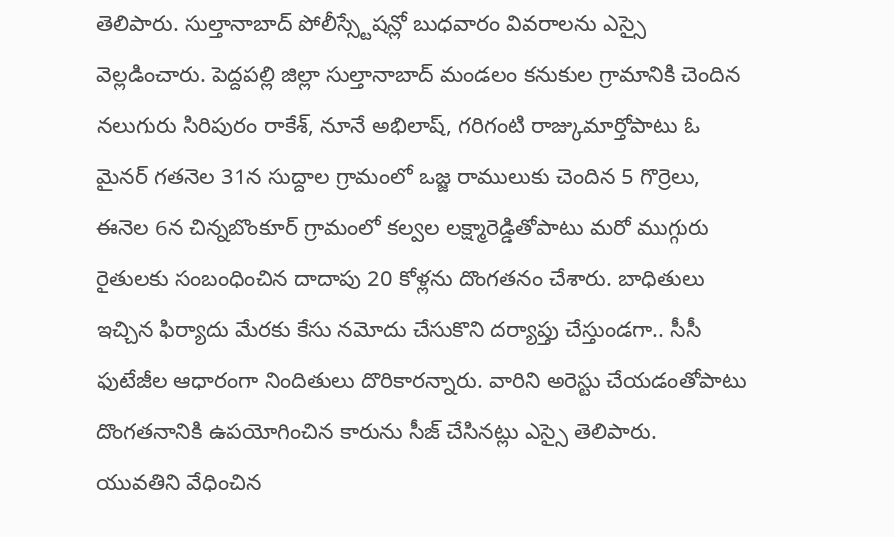తెలిపారు. సుల్తానాబాద్ పోలీస్స్టేషన్లో బుధవారం వివరాలను ఎస్సై వెల్లడించారు. పెద్దపల్లి జిల్లా సుల్తానాబాద్ మండలం కనుకుల గ్రామానికి చెందిన నలుగురు సిరిపురం రాకేశ్, నూనే అభిలాష్, గరిగంటి రాజ్కుమార్తోపాటు ఓ మైనర్ గతనెల 31న సుద్దాల గ్రామంలో ఒజ్జ రాములుకు చెందిన 5 గొర్రెలు, ఈనెల 6న చిన్నబొంకూర్ గ్రామంలో కల్వల లక్ష్మారెడ్డితోపాటు మరో ముగ్గురు రైతులకు సంబంధించిన దాదాపు 20 కోళ్లను దొంగతనం చేశారు. బాధితులు ఇచ్చిన ఫిర్యాదు మేరకు కేసు నమోదు చేసుకొని దర్యాప్తు చేస్తుండగా.. సీసీ ఫుటేజీల ఆధారంగా నిందితులు దొరికారన్నారు. వారిని అరెస్టు చేయడంతోపాటు దొంగతనానికి ఉపయోగించిన కారును సీజ్ చేసినట్లు ఎస్సై తెలిపారు.
యువతిని వేధించిన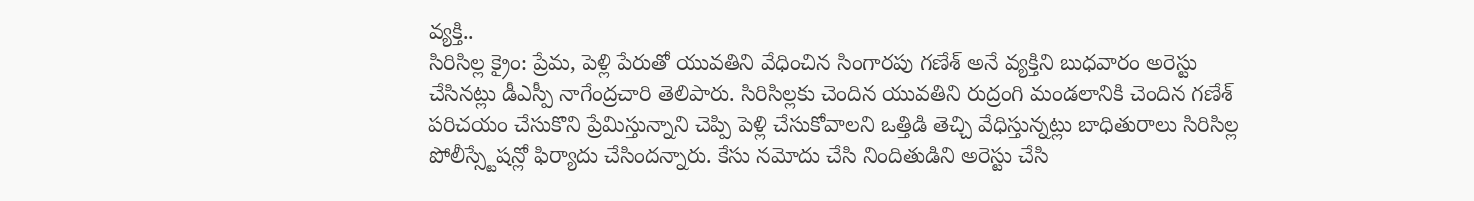వ్యక్తి..
సిరిసిల్ల క్రైం: ప్రేమ, పెళ్లి పేరుతో యువతిని వేధించిన సింగారపు గణేశ్ అనే వ్యక్తిని బుధవారం అరెస్టు చేసినట్లు డీఎస్పీ నాగేంద్రచారి తెలిపారు. సిరిసిల్లకు చెందిన యువతిని రుద్రంగి మండలానికి చెందిన గణేశ్ పరిచయం చేసుకొని ప్రేమిస్తున్నాని చెప్పి పెళ్లి చేసుకోవాలని ఒత్తిడి తెచ్చి వేధిస్తున్నట్లు బాధితురాలు సిరిసిల్ల పోలీస్స్టేషన్లో ఫిర్యాదు చేసిందన్నారు. కేసు నమోదు చేసి నిందితుడిని అరెస్టు చేసి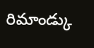రిమాండ్కు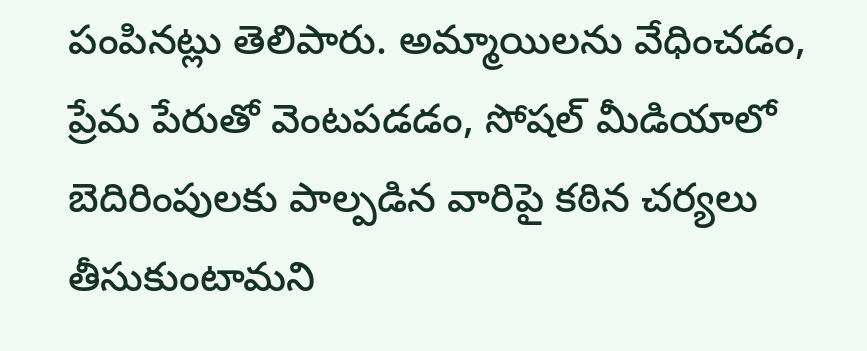పంపినట్లు తెలిపారు. అమ్మాయిలను వేధించడం, ప్రేమ పేరుతో వెంటపడడం, సోషల్ మీడియాలో బెదిరింపులకు పాల్పడిన వారిపై కఠిన చర్యలు తీసుకుంటామని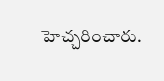హెచ్చరించారు.